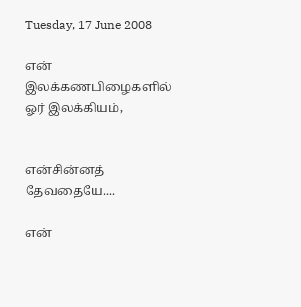Tuesday, 17 June 2008

என் இலக்கணபிழைகளில் ஓர் இலக்கியம்,


என்சின்னத்  தேவதையே....

என்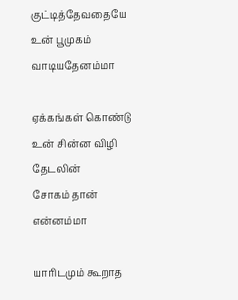குட்டித்தேவதையே
உன் பூமுகம்
வாடியதேனம்மா

ஏக்கங்கள் கொண்டு
உன் சின்ன விழி தேடலின்
சோகம் தான் என்னம்மா

யாரிடமும் கூறாத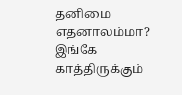தனிமை எதனாலம்மா?
இங்கே காத்திருக்கும்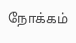நோக்கம்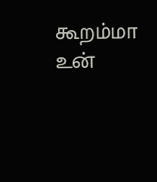கூறம்மா
உன்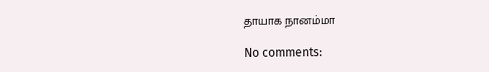தாயாக நானம்மா

No comments: